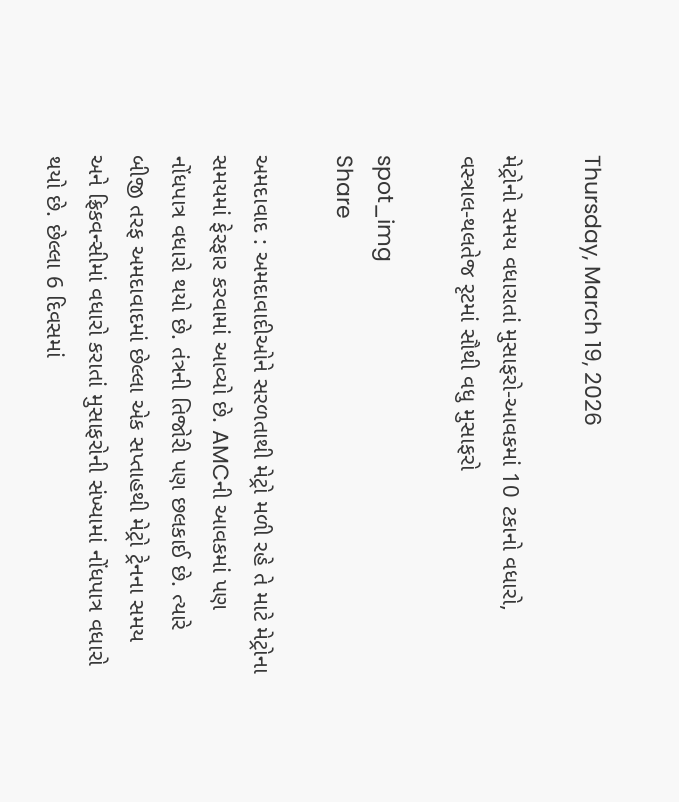Thursday, March 19, 2026

મેટ્રોનો સમય વધારાતાં મુસાફરો-આવકમાં 10 ટકાનો વધારો, વસ્ત્રાલ-થલતેજ રૃટમાં સૌથી વધુ મુસાફરો

spot_img
Share

અમદાવાદ : અમદાવાદીઓને સરળતાથી મેટ્રો મળી રહે તે માટે મેટ્રોના સમયમાં ફેરફાર કરવામાં આવ્યો છે. AMCની આવકમાં પણ નોંધપાત્ર વધારો થયો છે. તંત્રની તિજોરી પણ છલકાઈ છે. ત્યારે બીજી તરફ અમદાવાદમાં છેલ્લા એક સપ્તાહથી મેટ્રો ટ્રેનના સમય અને ફ્રિકવન્સીમાં વધારો કરાતાં મુસાફરોની સંખ્યામાં નોંધપાત્ર વધારો થયો છે. છેલ્લા 6 દિવસમાં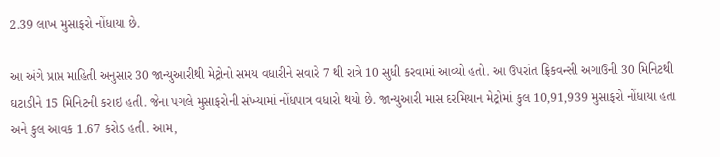2.39 લાખ મુસાફરો નોંધાયા છે.

આ અંગે પ્રાપ્ત માહિતી અનુસાર 30 જાન્યુઆરીથી મેટ્રોનો સમય વધારીને સવારે 7 થી રાત્રે 10 સુધી કરવામાં આવ્યો હતો. આ ઉપરાંત ફ્રિકવન્સી અગાઉની 30 મિનિટથી ઘટાડીને 15 મિનિટની કરાઇ હતી. જેના પગલે મુસાફરોની સંખ્યામાં નોંધપાત્ર વધારો થયો છે. જાન્યુઆરી માસ દરમિયાન મેટ્રોમાં કુલ 10,91,939 મુસાફરો નોંધાયા હતા અને કુલ આવક 1.67 કરોડ હતી. આમ,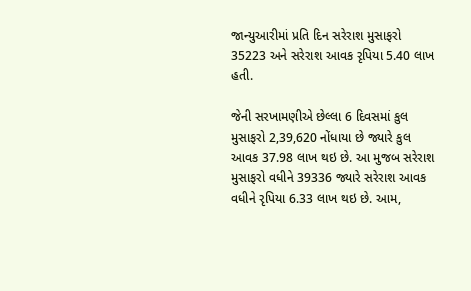જાન્યુઆરીમાં પ્રતિ દિન સરેરાશ મુસાફરો 35223 અને સરેરાશ આવક રૃપિયા 5.40 લાખ હતી.

જેની સરખામણીએ છેલ્લા 6 દિવસમાં કુલ મુસાફરો 2,39,620 નોંધાયા છે જ્યારે કુલ આવક 37.98 લાખ થઇ છે. આ મુજબ સરેરાશ મુસાફરો વધીને 39336 જ્યારે સરેરાશ આવક વધીને રૃપિયા 6.33 લાખ થઇ છે. આમ,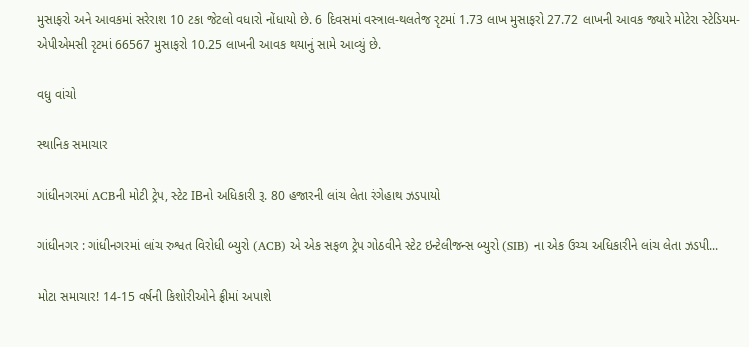મુસાફરો અને આવકમાં સરેરાશ 10 ટકા જેટલો વધારો નોંધાયો છે. 6 દિવસમાં વસ્ત્રાલ-થલતેજ રૃટમાં 1.73 લાખ મુસાફરો 27.72 લાખની આવક જ્યારે મોટેરા સ્ટેડિયમ-એપીએમસી રૃટમાં 66567 મુસાફરો 10.25 લાખની આવક થયાનું સામે આવ્યું છે.

વધુ વાંચો

સ્થાનિક સમાચાર

ગાંધીનગરમાં ACBની મોટી ટ્રેપ, સ્ટેટ IBનો અધિકારી રૂ. 80 હજારની લાંચ લેતા રંગેહાથ ઝડપાયો

ગાંધીનગર : ગાંધીનગરમાં લાંચ રુશ્વત વિરોધી બ્યુરો (ACB) એ એક સફળ ટ્રેપ ગોઠવીને સ્ટેટ ઇન્ટેલીજન્સ બ્યુરો (SIB) ના એક ઉચ્ચ અધિકારીને લાંચ લેતા ઝડપી...

મોટા સમાચાર! 14-15 વર્ષની કિશોરીઓને ફ્રીમાં અપાશે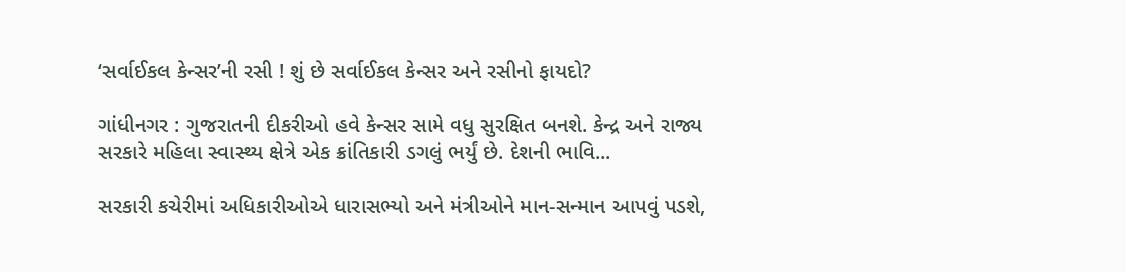‘સર્વાઈકલ કેન્સર’ની રસી ! શું છે સર્વાઈકલ કેન્સર અને રસીનો ફાયદો?

ગાંધીનગર : ગુજરાતની દીકરીઓ હવે કેન્સર સામે વધુ સુરક્ષિત બનશે. કેન્દ્ર અને રાજ્ય સરકારે મહિલા સ્વાસ્થ્ય ક્ષેત્રે એક ક્રાંતિકારી ડગલું ભર્યું છે. દેશની ભાવિ...

સરકારી કચેરીમાં અધિકારીઓએ ધારાસભ્યો અને મંત્રીઓને માન-સન્માન આપવું પડશે,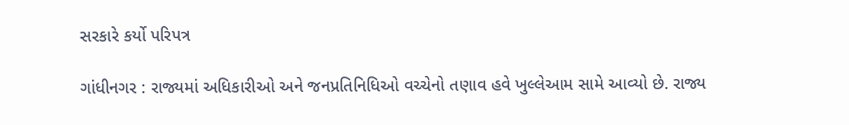સરકારે કર્યો પરિપત્ર

ગાંધીનગર : રાજ્યમાં અધિકારીઓ અને જનપ્રતિનિધિઓ વચ્ચેનો તણાવ હવે ખુલ્લેઆમ સામે આવ્યો છે. રાજ્ય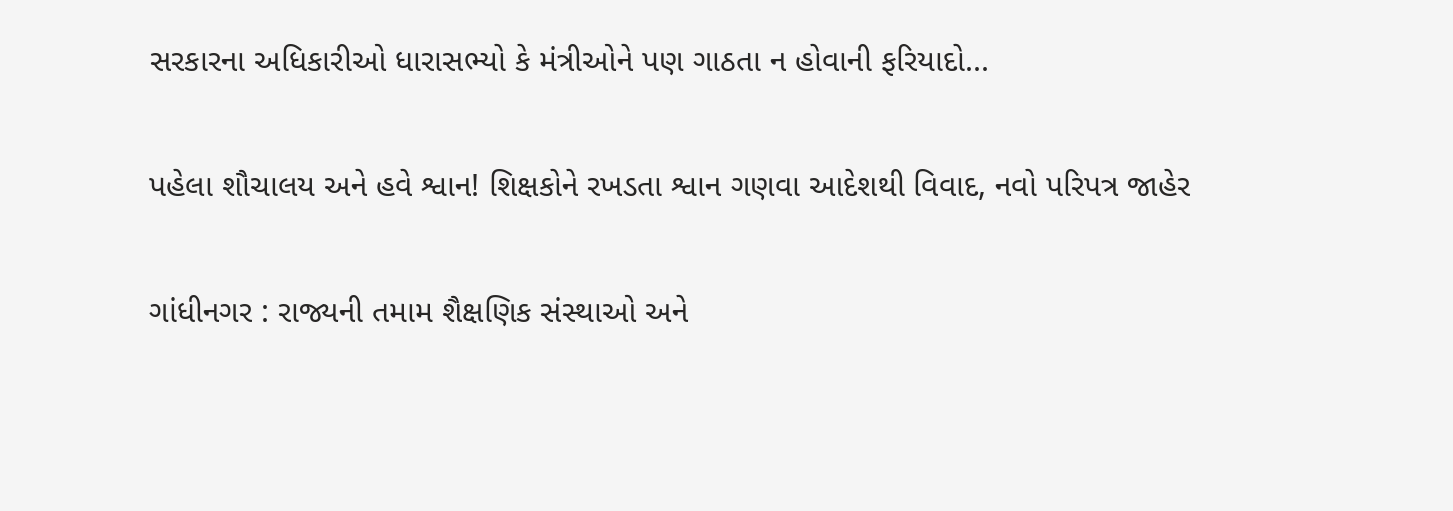સરકારના અધિકારીઓ ધારાસભ્યો કે મંત્રીઓને પણ ગાઠતા ન હોવાની ફરિયાદો...

પહેલા શૌચાલય અને હવે શ્વાન! શિક્ષકોને રખડતા શ્વાન ગણવા આદેશથી વિવાદ, નવો પરિપત્ર જાહેર

ગાંધીનગર : રાજ્યની તમામ શૈક્ષણિક સંસ્થાઓ અને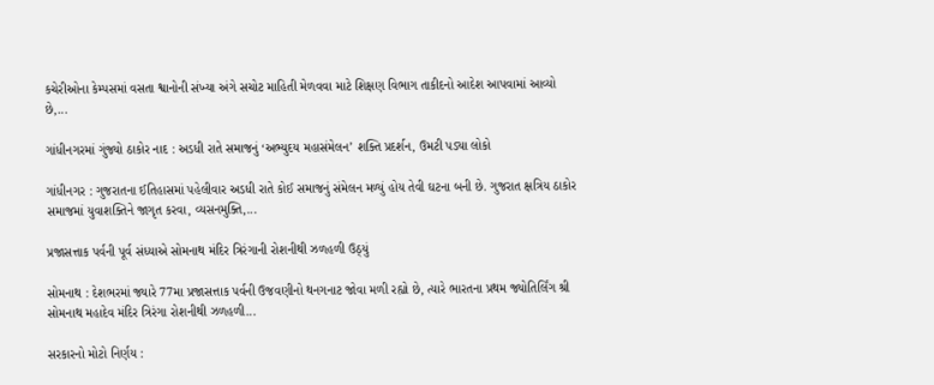કચેરીઓના કેમ્પસમાં વસતા શ્વાનોની સંખ્યા અંગે સચોટ માહિતી મેળવવા માટે શિક્ષણ વિભાગ તાકીદનો આદેશ આપવામાં આવ્યો છે,...

ગાંધીનગરમાં ગુંજ્યો ઠાકોર નાદ : અડધી રાતે સમાજનું ‘અભ્યુદય મહાસંમેલન’ શક્તિ પ્રદર્શન, ઉમટી પડ્યા લોકો

ગાંધીનગર : ગુજરાતના ઈતિહાસમાં પહેલીવાર અડધી રાતે કોઈ સમાજનું સંમેલન મળ્યું હોય તેવી ઘટના બની છે. ગુજરાત ક્ષત્રિય ઠાકોર સમાજમાં યુવાશક્તિને જાગૃત કરવા, વ્યસનમુક્તિ,...

પ્રજાસત્તાક પર્વની પૂર્વ સંધ્યાએ સોમનાથ મંદિર ત્રિરંગાની રોશનીથી ઝળહળી ઉઠ્યું

સોમનાથ : દેશભરમાં જ્યારે 77મા પ્રજાસત્તાક પર્વની ઉજવણીનો થનગનાટ જોવા મળી રહ્યો છે, ત્યારે ભારતના પ્રથમ જ્યોતિર્લિંગ શ્રી સોમનાથ મહાદેવ મંદિર ત્રિરંગા રોશનીથી ઝળહળી...

સરકારનો મોટો નિર્ણય :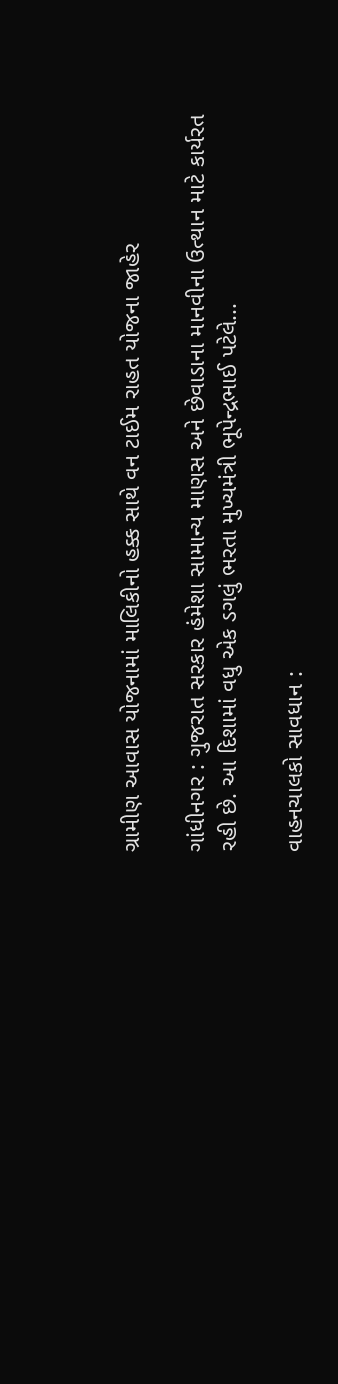ગ્રામીણ આવાસ યોજનામાં માલિકીનો હક્ક સાથે વન ટાઈમ રાહત યોજના જાહેર

ગાંધીનગર : ગુજરાત સરકાર હંમેશા સામાન્ય માણસ અને છેવાડાના માનવીના ઉત્થાન માટે કાર્યરત રહી છે. આ દિશામાં વધુ એક ડગલું ભરતા મુખ્યમંત્રી ભૂપેન્દ્રભાઈ પટેલે...

વાહનચાલકો સાવધાન :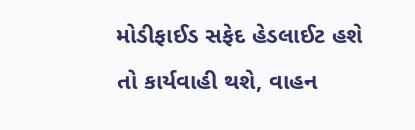મોડીફાઈડ સફેદ હેડલાઈટ હશે તો કાર્યવાહી થશે, વાહન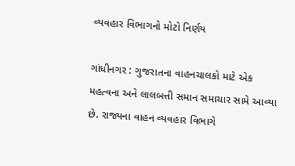વ્યવહાર વિભાગનો મોટો નિર્ણય

ગાંધીનગર : ગુજરાતના વાહનચાલકો માટે એક મહત્વના અને લાલબત્તી સમાન સમાચાર સામે આવ્યા છે. રાજ્યના વાહન વ્યવહાર વિભાગે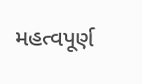મહત્વપૂર્ણ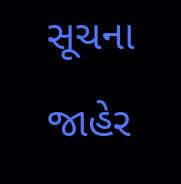સૂચના જાહેર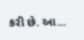કરી છે. આ...